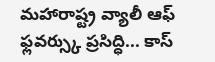మహారాష్ట్ర వ్యాలీ ఆఫ్ ఫ్లవర్స్కు ప్రసిద్ధి... కాస్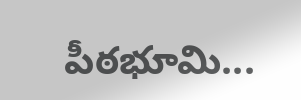పీఠభూమి...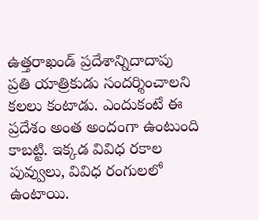ఉత్తరాఖండ్ ప్రదేశాన్నిదాదాపు ప్రతి యాత్రికుడు సందర్శించాలని కలలు కంటాడు. ఎందుకంటే ఈ ప్రదేశం అంత అందంగా ఉంటుంది కాబట్టి. ఇక్కడ వివిధ రకాల పువ్వులు, వివిధ రంగులలో ఉంటాయి.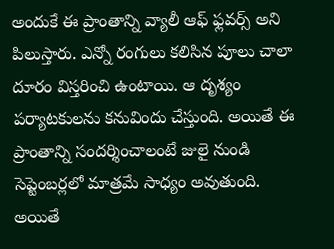అందుకే ఈ ప్రాంతాన్ని వ్యాలీ ఆఫ్ ఫ్లవర్స్ అని పిలుస్తారు. ఎన్నో రంగులు కలిసిన పూలు చాలా దూరం విస్తరించి ఉంటాయి. ఆ దృశ్యం పర్యాటకులను కనువిందు చేస్తుంది. అయితే ఈ ప్రాంతాన్ని సందర్శించాలంటే జులై నుండి సెప్టెంబర్లలో మాత్రమే సాధ్యం అవుతుంది. అయితే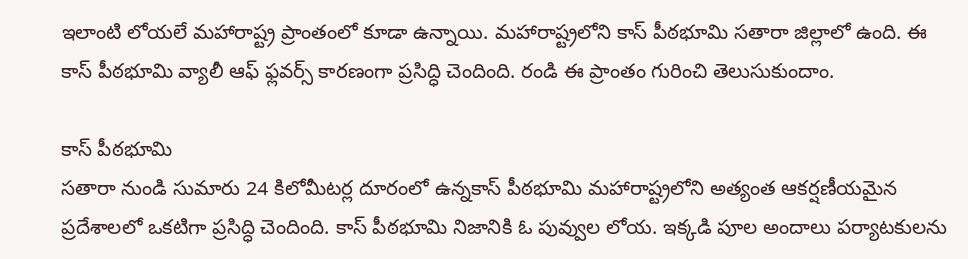ఇలాంటి లోయలే మహారాష్ట్ర ప్రాంతంలో కూడా ఉన్నాయి. మహారాష్ట్రలోని కాస్ పీఠభూమి సతారా జిల్లాలో ఉంది. ఈ కాస్ పీఠభూమి వ్యాలీ ఆఫ్ ఫ్లవర్స్ కారణంగా ప్రసిద్ధి చెందింది. రండి ఈ ప్రాంతం గురించి తెలుసుకుందాం.

కాస్ పీఠభూమి
సతారా నుండి సుమారు 24 కిలోమీటర్ల దూరంలో ఉన్నకాస్ పీఠభూమి మహారాష్ట్రలోని అత్యంత ఆకర్షణీయమైన ప్రదేశాలలో ఒకటిగా ప్రసిద్ధి చెందింది. కాస్ పీఠభూమి నిజానికి ఓ పువ్వుల లోయ. ఇక్కడి పూల అందాలు పర్యాటకులను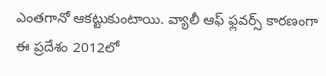ఎంతగానో ఆకట్టుకుంటాయి. వ్యాలీ ఆఫ్ ఫ్లవర్స్ కారణంగా ఈ ప్రదేశం 2012లో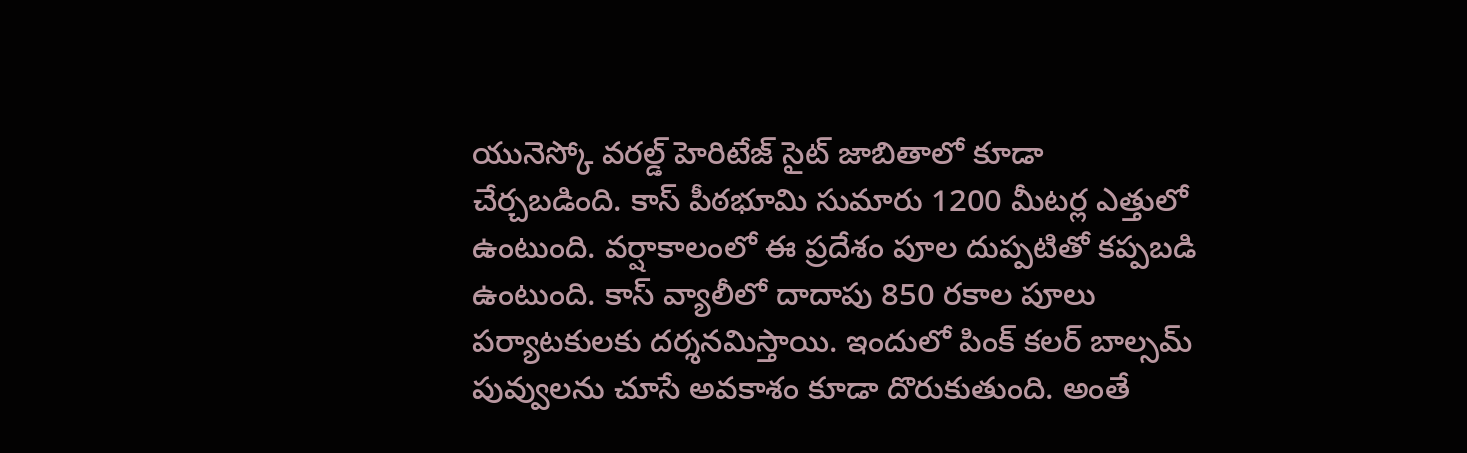యునెస్కో వరల్డ్ హెరిటేజ్ సైట్ జాబితాలో కూడా చేర్చబడింది. కాస్ పీఠభూమి సుమారు 1200 మీటర్ల ఎత్తులో ఉంటుంది. వర్షాకాలంలో ఈ ప్రదేశం పూల దుప్పటితో కప్పబడి ఉంటుంది. కాస్ వ్యాలీలో దాదాపు 850 రకాల పూలు పర్యాటకులకు దర్శనమిస్తాయి. ఇందులో పింక్ కలర్ బాల్సమ్ పువ్వులను చూసే అవకాశం కూడా దొరుకుతుంది. అంతే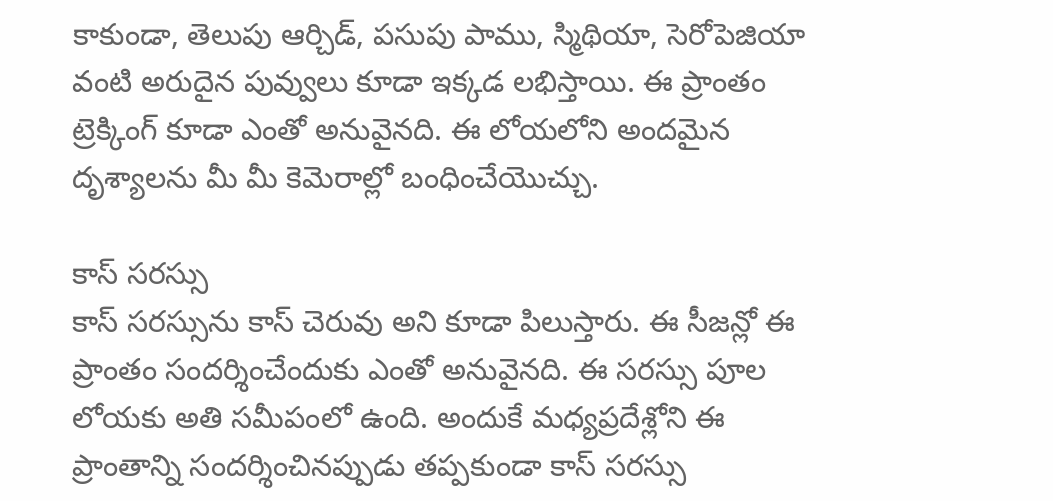కాకుండా, తెలుపు ఆర్చిడ్, పసుపు పాము, స్మిథియా, సెరోపెజియా వంటి అరుదైన పువ్వులు కూడా ఇక్కడ లభిస్తాయి. ఈ ప్రాంతం ట్రెక్కింగ్ కూడా ఎంతో అనువైనది. ఈ లోయలోని అందమైన దృశ్యాలను మీ మీ కెమెరాల్లో బంధించేయొచ్చు.

కాస్ సరస్సు
కాస్ సరస్సును కాస్ చెరువు అని కూడా పిలుస్తారు. ఈ సీజన్లో ఈ ప్రాంతం సందర్శించేందుకు ఎంతో అనువైనది. ఈ సరస్సు పూల లోయకు అతి సమీపంలో ఉంది. అందుకే మధ్యప్రదేశ్లోని ఈ ప్రాంతాన్ని సందర్శించినప్పుడు తప్పకుండా కాస్ సరస్సు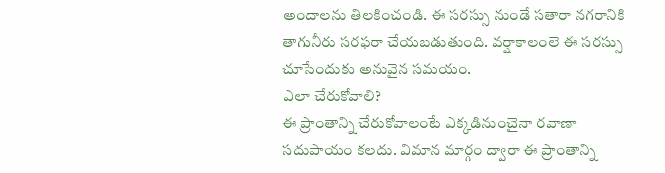అందాలను తిలకించండి. ఈ సరస్సు నుండే సతారా నగరానికి తాగునీరు సరఫరా చేయబడుతుంది. వర్షాకాలంలె ఈ సరస్సు చూసేందుకు అనువైన సమయం.
ఎలా చేరుకోవాలి?
ఈ ప్రాంతాన్ని చేరుకోవాలంటే ఎక్కడినుంచైనా రవాణా సదుపాయం కలదు. విమాన మార్గం ద్వారా ఈ ప్రాంతాన్ని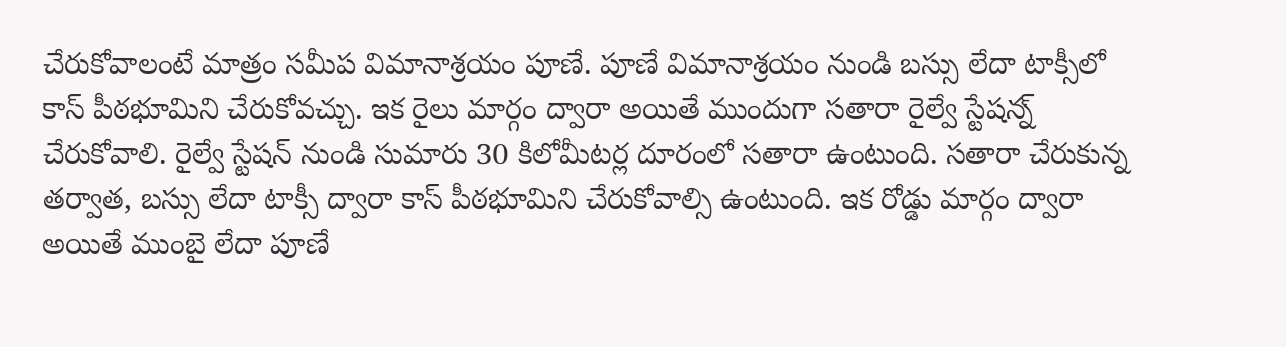చేరుకోవాలంటే మాత్రం సమీప విమానాశ్రయం పూణే. పూణే విమానాశ్రయం నుండి బస్సు లేదా టాక్సీలో కాస్ పీఠభూమిని చేరుకోవచ్చు. ఇక రైలు మార్గం ద్వారా అయితే ముందుగా సతారా రైల్వే స్టేషన్న్ చేరుకోవాలి. రైల్వే స్టేషన్ నుండి సుమారు 30 కిలోమీటర్ల దూరంలో సతారా ఉంటుంది. సతారా చేరుకున్న తర్వాత, బస్సు లేదా టాక్సీ ద్వారా కాస్ పీఠభూమిని చేరుకోవాల్సి ఉంటుంది. ఇక రోడ్డు మార్గం ద్వారా అయితే ముంబై లేదా పూణే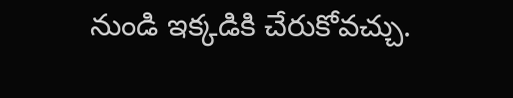నుండి ఇక్కడికి చేరుకోవచ్చు.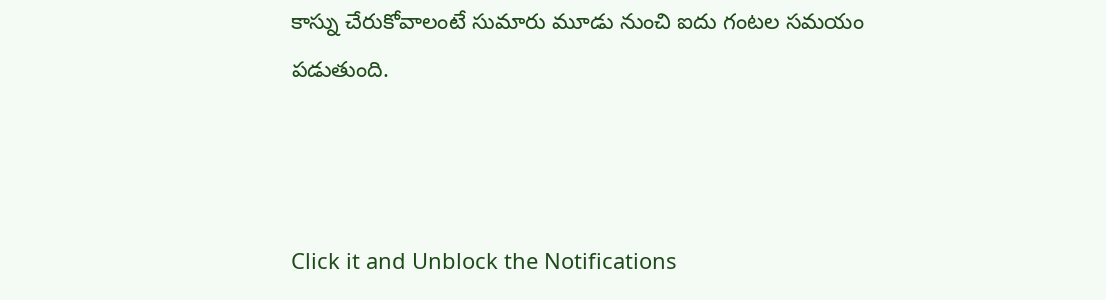కాస్ను చేరుకోవాలంటే సుమారు మూడు నుంచి ఐదు గంటల సమయం పడుతుంది.



Click it and Unblock the Notifications